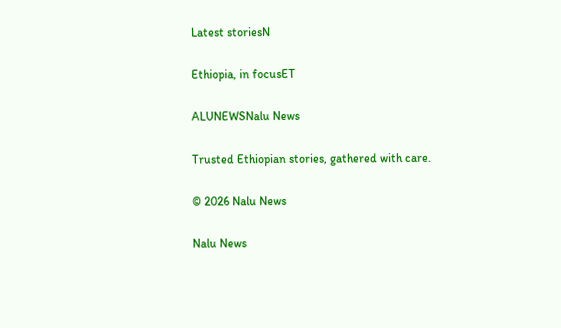Latest storiesN

Ethiopia, in focusET

ALUNEWSNalu News

Trusted Ethiopian stories, gathered with care.

© 2026 Nalu News

Nalu News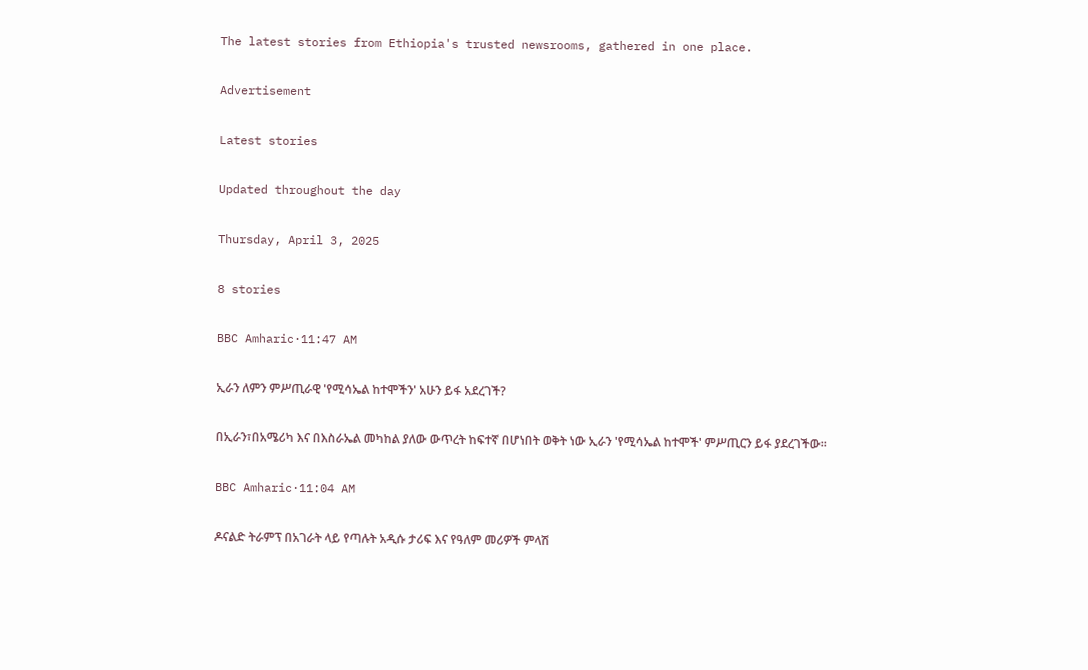The latest stories from Ethiopia's trusted newsrooms, gathered in one place.

Advertisement

Latest stories

Updated throughout the day

Thursday, April 3, 2025

8 stories

BBC Amharic·11:47 AM

ኢራን ለምን ምሥጢራዊ 'የሚሳኤል ከተሞችን' አሁን ይፋ አደረገች?

በኢራን፣በአሜሪካ እና በእስራኤል መካከል ያለው ውጥረት ከፍተኛ በሆነበት ወቅት ነው ኢራን 'የሚሳኤል ከተሞች' ምሥጢርን ይፋ ያደረገችው።

BBC Amharic·11:04 AM

ዶናልድ ትራምፕ በአገራት ላይ የጣሉት አዲሱ ታሪፍ እና የዓለም መሪዎች ምላሽ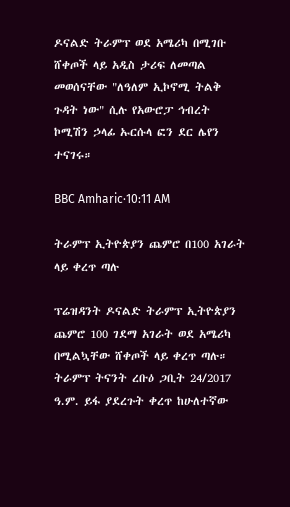ዶናልድ ትራምፕ ወደ አሜሪካ በሚገቡ ሸቀጦች ላይ አዲስ ታሪፍ ለመጣል መወሰናቸው "ለዓለም ኢኮኖሚ ትልቅ ጉዳት ነው" ሲሉ የአውሮፓ ኅብረት ኮሚሽን ኃላፊ ኡርሱላ ፎን ደር ሌየን ተናገሩ።

BBC Amharic·10:11 AM

ትራምፕ ኢትዮጵያን ጨምሮ በ100 አገራት ላይ ቀረጥ ጣሉ

ፕሬዝዳንት ዶናልድ ትራምፕ ኢትዮጵያን ጨምሮ 100 ገደማ አገራት ወደ አሜሪካ በሚልኳቸው ሸቀጦች ላይ ቀረጥ ጣሉ። ትራምፕ ትናንት ረቡዕ ጋቢት 24/2017 ዓ.ም. ይፋ ያደረጉት ቀረጥ ከሁለተኛው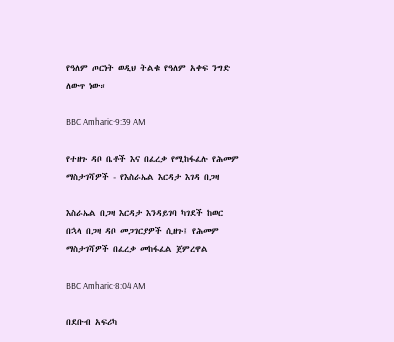የዓለም ጦርነት ወዲህ ትልቁ የዓለም አቀፍ ንግድ ለውጥ ነው።

BBC Amharic·9:39 AM

የተዘጉ ዳቦ ቤቶች እና በፈረቃ የሚከፋፈሉ የሕመም ማስታገሻዎች - የእስራኤል እርዳታ እገዳ በጋዛ

እስራኤል በጋዛ እርዳታ እንዳይገባ ካገደች ከወር በኋላ በጋዛ ዳቦ መጋገርያዎች ሲዘጉ፤ የሕመም ማስታገሻዎች በፈረቃ መከፋፈል ጀምረዋል

BBC Amharic·8:04 AM

በደቡብ አፍሪካ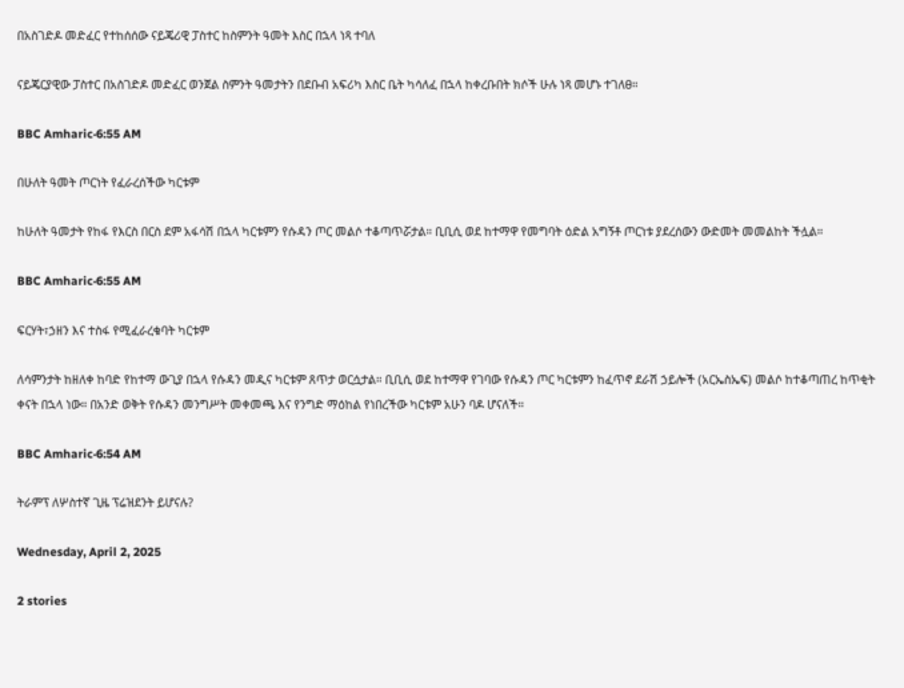በአስገድዶ መድፈር የተከሰሰው ናይጄሪዊ ፓስተር ከስምንት ዓመት እስር በኋላ ነጻ ተባለ

ናይጄርያዊው ፓስተር በአስገድዶ መድፈር ወንጀል ስምንት ዓመታትን በደቡብ አፍሪካ እስር ቤት ካሳለፈ በኋላ ከቀረቡበት ክሶች ሁሉ ነጻ መሆኑ ተገለፀ።

BBC Amharic·6:55 AM

በሁለት ዓመት ጦርነት የፈራረሰችው ካርቱም

ከሁለት ዓመታት የከፋ የእርስ በርስ ደም አፋሳሽ በኋላ ካርቱምን የሱዳን ጦር መልሶ ተቆጣጥሯታል። ቢቢሲ ወደ ከተማዋ የመግባት ዕድል አግኝቶ ጦርነቱ ያደረሰውን ውድመት መመልከት ችሏል።

BBC Amharic·6:55 AM

ፍርሃት፣ኃዘን እና ተስፋ የሚፈራረቁባት ካርቱም

ለሳምንታት ከዘለቀ ከባድ የከተማ ውጊያ በኋላ የሱዳን መዲና ካርቱም ጸጥታ ወርሷታል። ቢቢሲ ወደ ከተማዋ የገባው የሱዳን ጦር ካርቱምን ከፈጥኖ ደራሽ ኃይሎች (አርኤስኤፍ) መልሶ ከተቆጣጠረ ከጥቂት ቀናት በኋላ ነው። በአንድ ወቅት የሱዳን መንግሥት መቀመጫ እና የንግድ ማዕከል የነበረችው ካርቱም አሁን ባዶ ሆናለች።

BBC Amharic·6:54 AM

ትራምፕ ለሦስተኛ ጊዜ ፕሬዝደንት ይሆናሉ?

Wednesday, April 2, 2025

2 stories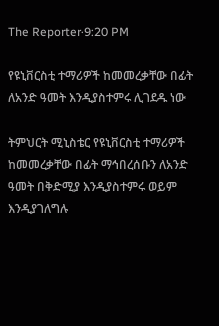The Reporter·9:20 PM

የዩኒቨርስቲ ተማሪዎች ከመመረቃቸው በፊት ለአንድ ዓመት እንዲያስተምሩ ሊገደዱ ነው

ትምህርት ሚኒስቴር የዩኒቨርስቲ ተማሪዎች ከመመረቃቸው በፊት ማኅበረሰቡን ለአንድ ዓመት በቅድሚያ እንዲያስተምሩ ወይም እንዲያገለግሉ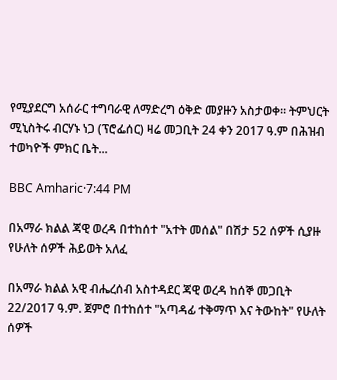የሚያደርግ አሰራር ተግባራዊ ለማድረግ ዕቅድ መያዙን አስታወቀ። ትምህርት ሚኒስትሩ ብርሃኑ ነጋ (ፕሮፌሰር) ዛሬ መጋቢት 24 ቀን 2017 ዓ.ም በሕዝብ ተወካዮች ምክር ቤት...

BBC Amharic·7:44 PM

በአማራ ክልል ጃዊ ወረዳ በተከሰተ "አተት መሰል" በሽታ 52 ሰዎች ሲያዙ የሁለት ሰዎች ሕይወት አለፈ

በአማራ ክልል አዊ ብሔረሰብ አስተዳደር ጃዊ ወረዳ ከሰኞ መጋቢት 22/2017 ዓ.ም. ጀምሮ በተከሰተ "አጣዳፊ ተቅማጥ እና ትውከት" የሁለት ሰዎች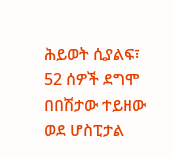ሕይወት ሲያልፍ፣ 52 ሰዎች ደግሞ በበሽታው ተይዘው ወደ ሆስፒታል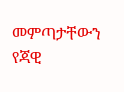መምጣታቸውን የጃዊ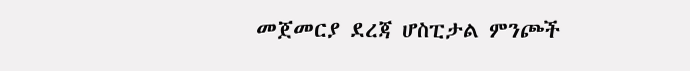መጀመርያ ደረጃ ሆስፒታል ምንጮች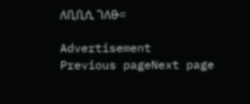ለቢቢሲ ገለፁ።

Advertisement
Previous pageNext page